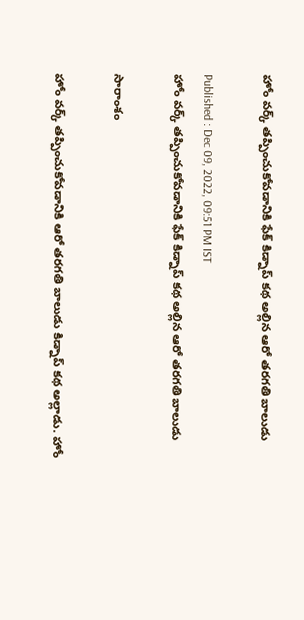హోం వర్క్ తప్పించుకోవడానికి ఫేక్ కిడ్నాప్ కథ అల్లిన ఆరో తరగతి బాలుడు

Published : Dec 09, 2022, 09:51 PM IST
హోం వర్క్ తప్పించుకోవడానికి ఫేక్ కిడ్నాప్ కథ అల్లిన ఆరో తరగతి బాలుడు

సారాంశం

హోం వర్క్ తప్పించుకోవడానికి ఆరో తరగతి బాలుడు కిడ్నాప్ కథ అల్లాడు. హోం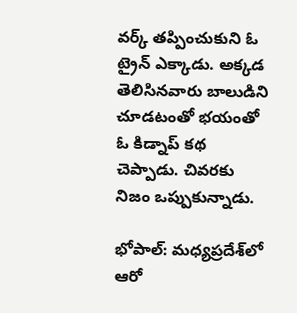వర్క్ తప్పించుకుని ఓ ట్రైన్ ఎక్కాడు. అక్కడ తెలిసినవారు బాలుడిని చూడటంతో భయంతో ఓ కిడ్నాప్ కథ చెప్పాడు. చివరకు నిజం ఒప్పుకున్నాడు.

భోపాల్: మధ్యప్రదేశ్‌లో ఆరో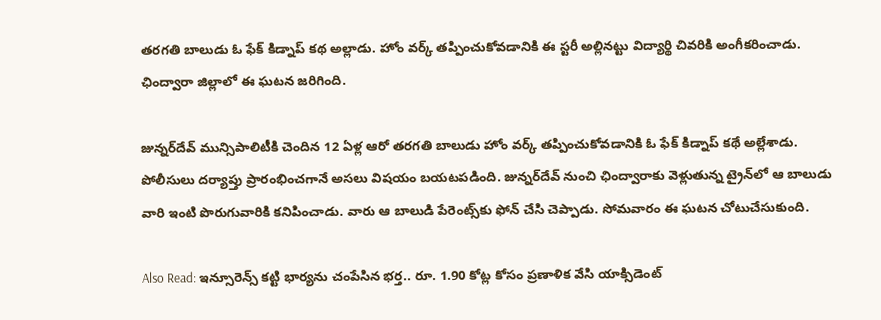తరగతి బాలుడు ఓ ఫేక్ కిడ్నాప్ కథ అల్లాడు. హోం వర్క్ తప్పించుకోవడానికి ఈ స్టరీ అల్లినట్టు విద్యార్థి చివరికి అంగీకరించాడు. ఛింద్వారా జిల్లాలో ఈ ఘటన జరిగింది.

జున్నర్‌దేవ్ మున్సిపాలిటీకి చెందిన 12 ఏళ్ల ఆరో తరగతి బాలుడు హోం వర్క్ తప్పించుకోవడానికి ఓ ఫేక్ కిడ్నాప్ కథే అల్లేశాడు. పోలీసులు దర్యాప్తు ప్రారంభించగానే అసలు విషయం బయటపడింది. జున్నర్‌దేవ్ నుంచి ఛింద్వారాకు వెళ్లుతున్న ట్రైన్‌లో ఆ బాలుడు వారి ఇంటి పొరుగువారికి కనిపించాడు. వారు ఆ బాలుడి పేరెంట్స్‌కు ఫోన్ చేసి చెప్పాడు. సోమవారం ఈ ఘటన చోటుచేసుకుంది.

Also Read: ఇన్సూరెన్స్ కట్టి భార్యను చంపేసిన భర్త.. రూ. 1.90 కోట్ల కోసం ప్రణాళిక వేసి యాక్సిడెంట్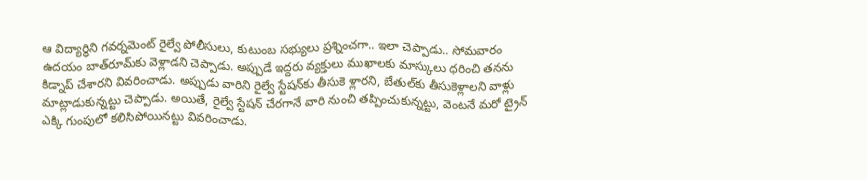ఆ విద్యార్థిని గవర్నమెంట్ రైల్వే పోలీసులు, కుటుంబ సభ్యులు ప్రశ్నించగా.. ఇలా చెప్పాడు.. సోమవారం ఉదయం బాత్‌రూమ్‌కు వెళ్లాడని చెప్పాడు. అప్పుడే ఇద్దరు వ్యక్తులు ముఖాలకు మాస్కులు ధరించి తనను కిడ్నాప్ చేశారని వివరించాడు. అప్పుడు వారిని రైల్వే స్టేషన్‌కు తీసుకె ళ్లారని, బేతుల్‌కు తీసుకెళ్లాలని వాళ్లు మాట్లాడుకున్నట్టు చెప్పాడు. అయితే, రైల్వే స్టేషన్ చేరగానే వారి నుంచి తప్పించుకున్నట్టు, వెంటనే మరో ట్రైన్‌ ఎక్కి గుంపులో కలిసిపోయినట్టు వివరించాడు.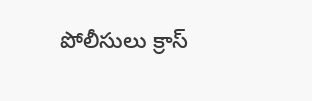పోలీసులు క్రాస్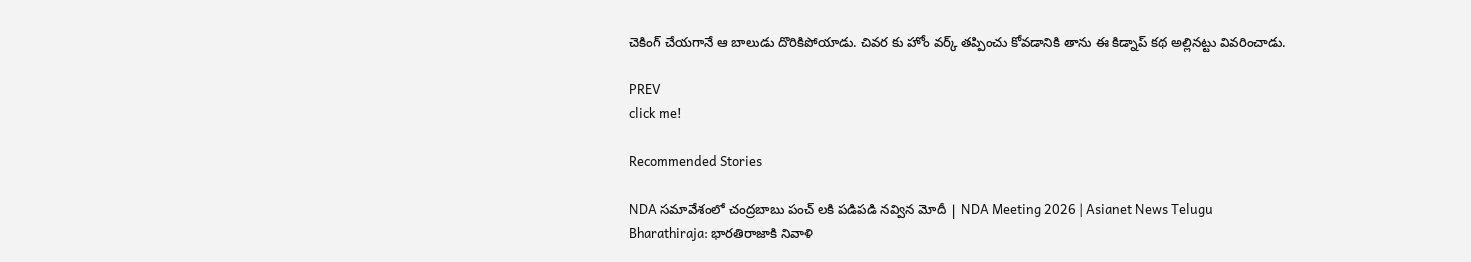చెకింగ్ చేయగానే ఆ బాలుడు దొరికిపోయాడు. చివర కు హోం వర్క్ తప్పించు కోవడానికి తాను ఈ కిడ్నాప్ కథ అల్లినట్టు వివరించాడు.

PREV
click me!

Recommended Stories

NDA సమావేశంలో చంద్రబాబు పంచ్ లకి పడిపడి నవ్విన మోదీ | NDA Meeting 2026 | Asianet News Telugu
Bharathiraja: భారతిరాజాకి నివాళి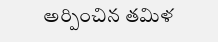అర్పించిన తమిళ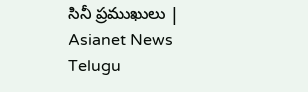సినీ ప్రముఖులు | Asianet News Telugu